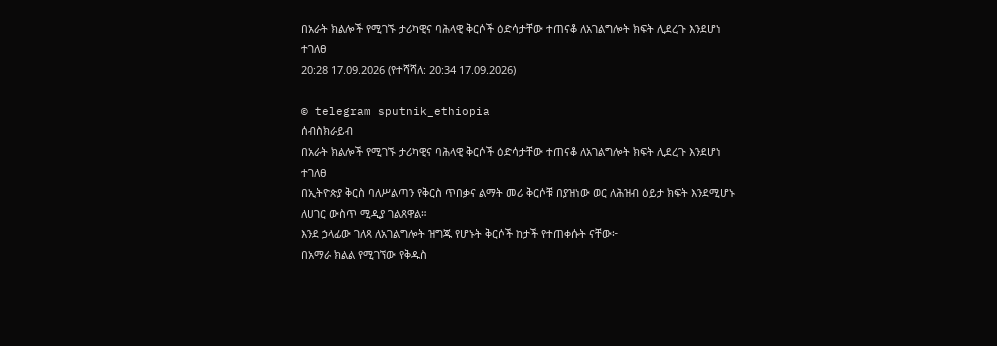በአራት ክልሎች የሚገኙ ታሪካዊና ባሕላዊ ቅርሶች ዕድሳታቸው ተጠናቆ ለአገልግሎት ክፍት ሊደረጉ እንደሆነ ተገለፀ
20:28 17.09.2026 (የተሻሻለ: 20:34 17.09.2026)

© telegram sputnik_ethiopia
ሰብስክራይብ
በአራት ክልሎች የሚገኙ ታሪካዊና ባሕላዊ ቅርሶች ዕድሳታቸው ተጠናቆ ለአገልግሎት ክፍት ሊደረጉ እንደሆነ ተገለፀ
በኢትዮጵያ ቅርስ ባለሥልጣን የቅርስ ጥበቃና ልማት መሪ ቅርሶቹ በያዝነው ወር ለሕዝብ ዕይታ ክፍት እንደሚሆኑ ለሀገር ውስጥ ሚዲያ ገልጸዋል።
እንደ ኃላፊው ገለጻ ለአገልግሎት ዝግጁ የሆኑት ቅርሶች ከታች የተጠቀሱት ናቸው፦
በአማራ ክልል የሚገኘው የቅዱስ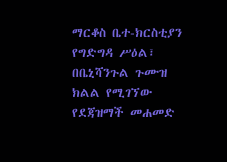ማርቆስ ቤተ-ክርስቲያን የግድግዳ ሥዕል፣
በቤኒሻንጉል ጉሙዝ ክልል የሚገኘው የደጃዝማች መሐመድ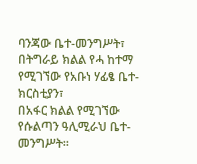ባንጃው ቤተ-መንግሥት፣
በትግራይ ክልል የሓ ከተማ የሚገኘው የአቡነ ሃፊፄ ቤተ-ክርስቲያን፣
በአፋር ክልል የሚገኘው የሱልጣን ዓሊሚራህ ቤተ-መንግሥት።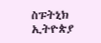ስፑትኒክ ኢትዮጵያ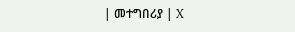| መተግበሪያ | X